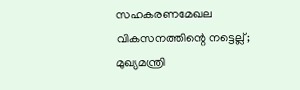സഹകരണമേഖല വികസനത്തിന്റെ നട്ടെല്ല്; മുഖ്യമന്ത്രി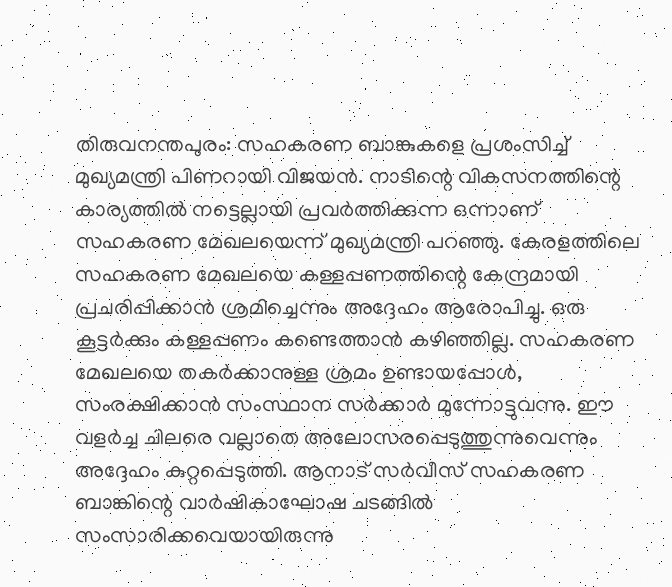തിരുവനന്തപുരം: സഹകരണ ബാങ്കുകളെ പ്രശംസിച്ച് മുഖ്യമന്ത്രി പിണറായി വിജയൻ. നാടിന്റെ വികസനത്തിന്റെ കാര്യത്തിൽ നട്ടെല്ലായി പ്രവർത്തിക്കുന്ന ഒന്നാണ് സഹകരണ മേഖലയെന്ന് മുഖ്യമന്ത്രി പറഞ്ഞു. കേരളത്തിലെ സഹകരണ മേഖലയെ കള്ളപ്പണത്തിന്റെ കേന്ദ്രമായി പ്രചരിപ്പിക്കാൻ ശ്രമിച്ചെന്നും അദ്ദേഹം ആരോപിച്ചു. ഒരു കൂട്ടർക്കും കള്ളപ്പണം കണ്ടെത്താൻ കഴിഞ്ഞില്ല. സഹകരണ മേഖലയെ തകർക്കാനുള്ള ശ്രമം ഉണ്ടായപ്പോൾ, സംരക്ഷിക്കാൻ സംസ്ഥാന സർക്കാർ മുന്നോട്ടുവന്നു. ഈ വളർച്ച ചിലരെ വല്ലാതെ അലോസരപ്പെടുത്തുന്നുവെന്നും അദ്ദേഹം കുറ്റപ്പെടുത്തി. ആനാട് സർവീസ് സഹകരണ ബാങ്കിന്റെ വാർഷികാഘോഷ ചടങ്ങിൽ സംസാരിക്കവെയായിരുന്നു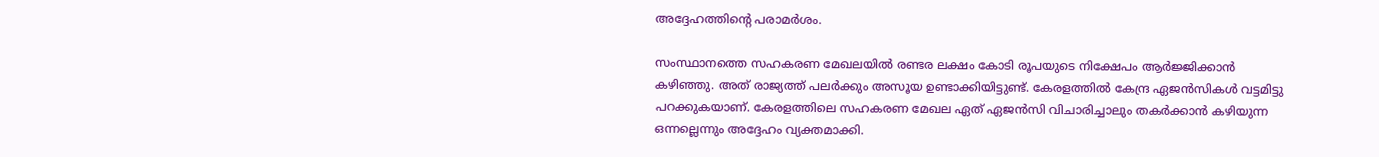അദ്ദേഹത്തിന്റെ പരാമർശം.

സംസ്ഥാനത്തെ സഹകരണ മേഖലയിൽ രണ്ടര ലക്ഷം കോടി രൂപയുടെ നിക്ഷേപം ആർജ്ജിക്കാൻ കഴിഞ്ഞു. അത് രാജ്യത്ത് പലർക്കും അസൂയ ഉണ്ടാക്കിയിട്ടുണ്ട്. കേരളത്തിൽ കേന്ദ്ര ഏജൻസികൾ വട്ടമിട്ടു പറക്കുകയാണ്. കേരളത്തിലെ സഹകരണ മേഖല ഏത് ഏജൻസി വിചാരിച്ചാലും തകർക്കാൻ കഴിയുന്ന ഒന്നല്ലെന്നും അദ്ദേഹം വ്യക്തമാക്കി.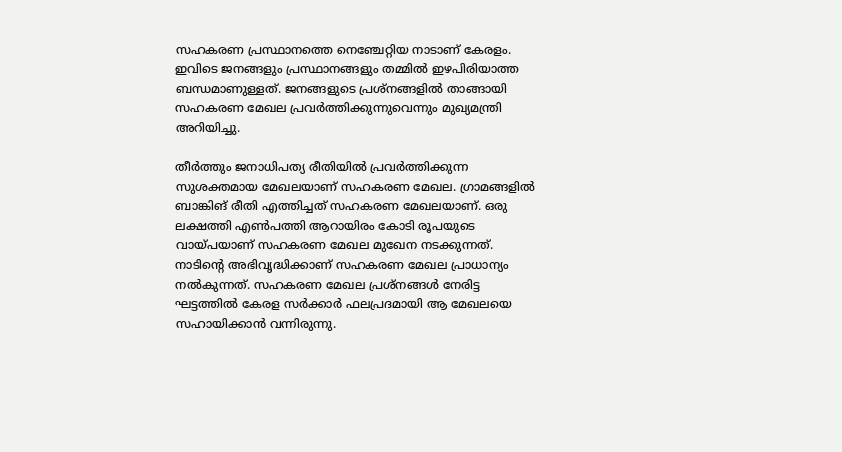സഹകരണ പ്രസ്ഥാനത്തെ നെഞ്ചേറ്റിയ നാടാണ് കേരളം. ഇവിടെ ജനങ്ങളും പ്രസ്ഥാനങ്ങളും തമ്മിൽ ഇഴപിരിയാത്ത ബന്ധമാണുള്ളത്. ജനങ്ങളുടെ പ്രശ്‌നങ്ങളിൽ താങ്ങായി സഹകരണ മേഖല പ്രവർത്തിക്കുന്നുവെന്നും മുഖ്യമന്ത്രി അറിയിച്ചു.

തീർത്തും ജനാധിപത്യ രീതിയിൽ പ്രവർത്തിക്കുന്ന സുശക്തമായ മേഖലയാണ് സഹകരണ മേഖല. ഗ്രാമങ്ങളിൽ ബാങ്കിങ് രീതി എത്തിച്ചത് സഹകരണ മേഖലയാണ്. ഒരു ലക്ഷത്തി എൺപത്തി ആറായിരം കോടി രൂപയുടെ വായ്പയാണ് സഹകരണ മേഖല മുഖേന നടക്കുന്നത്. നാടിന്റെ അഭിവൃദ്ധിക്കാണ് സഹകരണ മേഖല പ്രാധാന്യം നൽകുന്നത്. സഹകരണ മേഖല പ്രശ്‌നങ്ങൾ നേരിട്ട ഘട്ടത്തിൽ കേരള സർക്കാർ ഫലപ്രദമായി ആ മേഖലയെ സഹായിക്കാൻ വന്നിരുന്നു.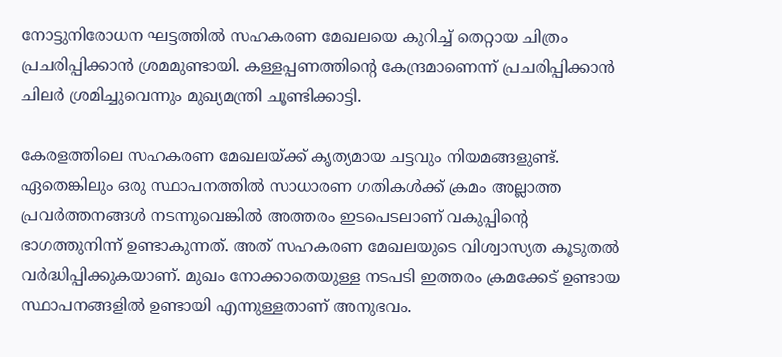നോട്ടുനിരോധന ഘട്ടത്തിൽ സഹകരണ മേഖലയെ കുറിച്ച് തെറ്റായ ചിത്രം പ്രചരിപ്പിക്കാൻ ശ്രമമുണ്ടായി. കള്ളപ്പണത്തിന്റെ കേന്ദ്രമാണെന്ന് പ്രചരിപ്പിക്കാൻ ചിലർ ശ്രമിച്ചുവെന്നും മുഖ്യമന്ത്രി ചൂണ്ടിക്കാട്ടി.

കേരളത്തിലെ സഹകരണ മേഖലയ്ക്ക് കൃത്യമായ ചട്ടവും നിയമങ്ങളുണ്ട്. ഏതെങ്കിലും ഒരു സ്ഥാപനത്തിൽ സാധാരണ ഗതികൾക്ക് ക്രമം അല്ലാത്ത പ്രവർത്തനങ്ങൾ നടന്നുവെങ്കിൽ അത്തരം ഇടപെടലാണ് വകുപ്പിന്റെ ഭാഗത്തുനിന്ന് ഉണ്ടാകുന്നത്. അത് സഹകരണ മേഖലയുടെ വിശ്വാസ്യത കൂടുതൽ വർദ്ധിപ്പിക്കുകയാണ്. മുഖം നോക്കാതെയുള്ള നടപടി ഇത്തരം ക്രമക്കേട് ഉണ്ടായ സ്ഥാപനങ്ങളിൽ ഉണ്ടായി എന്നുള്ളതാണ് അനുഭവം.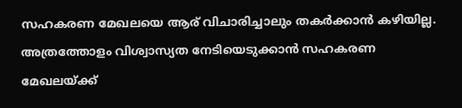സഹകരണ മേഖലയെ ആര് വിചാരിച്ചാലും തകർക്കാൻ കഴിയില്ല. അത്രത്തോളം വിശ്വാസ്യത നേടിയെടുക്കാൻ സഹകരണ മേഖലയ്ക്ക്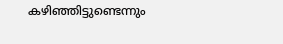കഴിഞ്ഞിട്ടുണ്ടെന്നും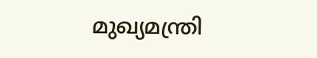മുഖ്യമന്ത്രി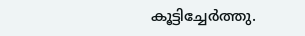കൂട്ടിച്ചേർത്തു.